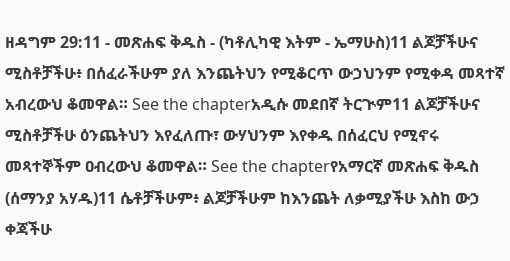ዘዳግም 29:11 - መጽሐፍ ቅዱስ - (ካቶሊካዊ እትም - ኤማሁስ)11 ልጆቻችሁና ሚስቶቻችሁ፥ በሰፈራችሁም ያለ እንጨትህን የሚቆርጥ ውኃህንም የሚቀዳ መጻተኛ አብረውህ ቆመዋል። See the chapterአዲሱ መደበኛ ትርጒም11 ልጆቻችሁና ሚስቶቻችሁ ዕንጨትህን እየፈለጡ፣ ውሃህንም እየቀዱ በሰፈርህ የሚኖሩ መጻተኞችም ዐብረውህ ቆመዋል። See the chapterየአማርኛ መጽሐፍ ቅዱስ (ሰማንያ አሃዱ)11 ሴቶቻችሁም፥ ልጆቻችሁም ከእንጨት ለቃሚያችሁ እስከ ውኃ ቀጃችሁ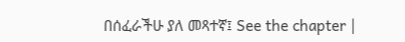በሰፈራችሁ ያለ መጻተኛ፤ See the chapter |